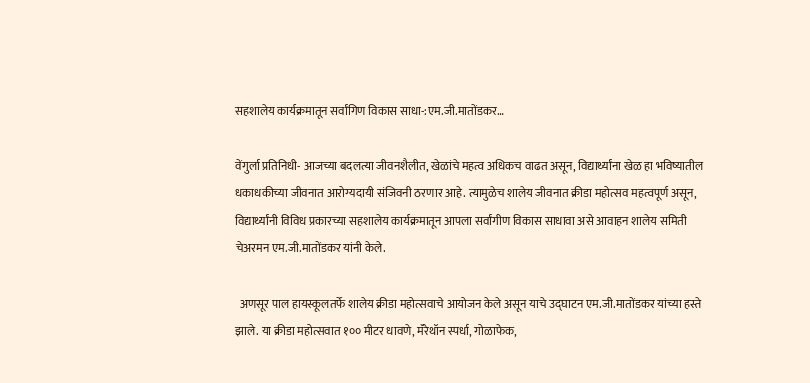सहशालेय कार्यक्रमातून सर्वांगिण विकास साधा-:एम.जी.मातोंडकर…

वेंगुर्ला प्रतिनिधी- आजच्या बदलत्या जीवनशैलीत, खेळांचे महत्व अधिकच वाढत असून, विद्यार्थ्यांना खेळ हा भविष्यातील धकाधकीच्या जीवनात आरोग्यदायी संजिवनी ठरणार आहे. त्यामुळेच शालेय जीवनात क्रीडा महोत्सव महत्वपूर्ण असून, विद्यार्थ्यांनी विविध प्रकारच्या सहशालेय कार्यक्रमातून आपला सर्वांगीण विकास साधावा असे आवाहन शालेय समिती चेअरमन एम.जी.मातोंडकर यांनी केले.

  अणसूर पाल हायस्कूलतर्फे शालेय क्रीडा महोत्सवाचे आयोजन केले असून याचे उद्घाटन एम.जी.मातोंडकर यांच्या हस्ते झाले. या क्रीडा महोत्सवात १०० मीटर धावणे, मॅरेथॉन स्पर्धा, गोळाफेक,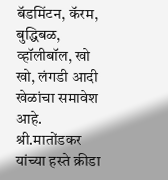बॅडमिंटन, कॅरम, बुद्धिबळ, व्हॉलीबॉल, खो खो, लंगडी आदी खेळांचा समावेश आहे. श्री.मातोंडकर यांच्या हस्ते क्रीडा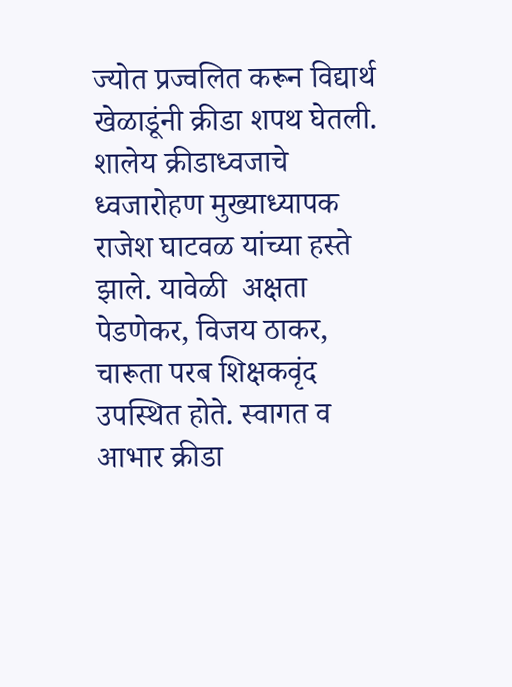ज्योत प्रज्वलित करून विद्यार्थ खेळाडूंनी क्रीडा शपथ घेतली. शालेय क्रीडाध्वजाचे ध्वजारोहण मुख्याध्यापक राजेश घाटवळ यांच्या हस्ते झाले. यावेळी  अक्षता पेडणेकर, विजय ठाकर, चारूता परब शिक्षकवृंद उपस्थित होते. स्वागत व आभार क्रीडा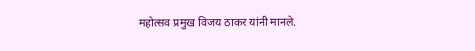महोत्सव प्रमुख विजय ठाकर यांनी मानले.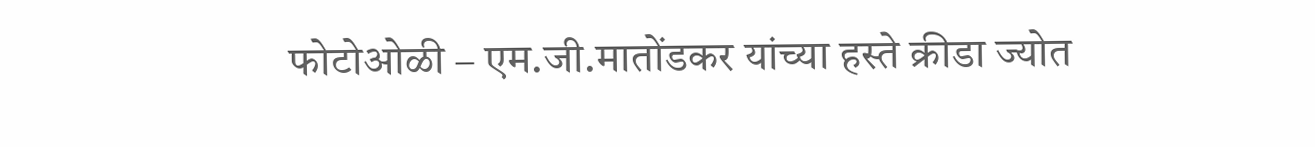फोटोओळी – एम.जी.मातोंडकर यांच्या हस्ते क्रीडा ज्योत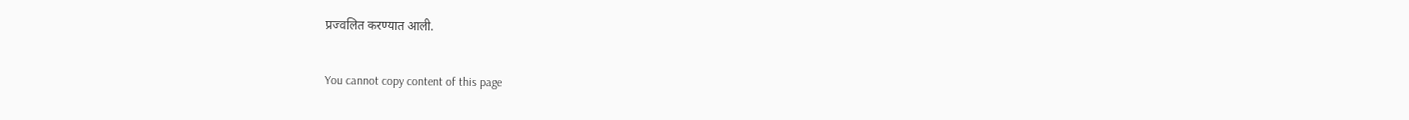प्रज्वलित करण्यात आली.

You cannot copy content of this page